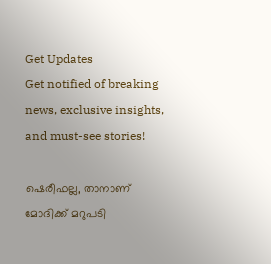Get Updates
Get notified of breaking news, exclusive insights, and must-see stories!

ഷെരീഫല്ല, താനാണ് മോദിക്ക് മറുപടി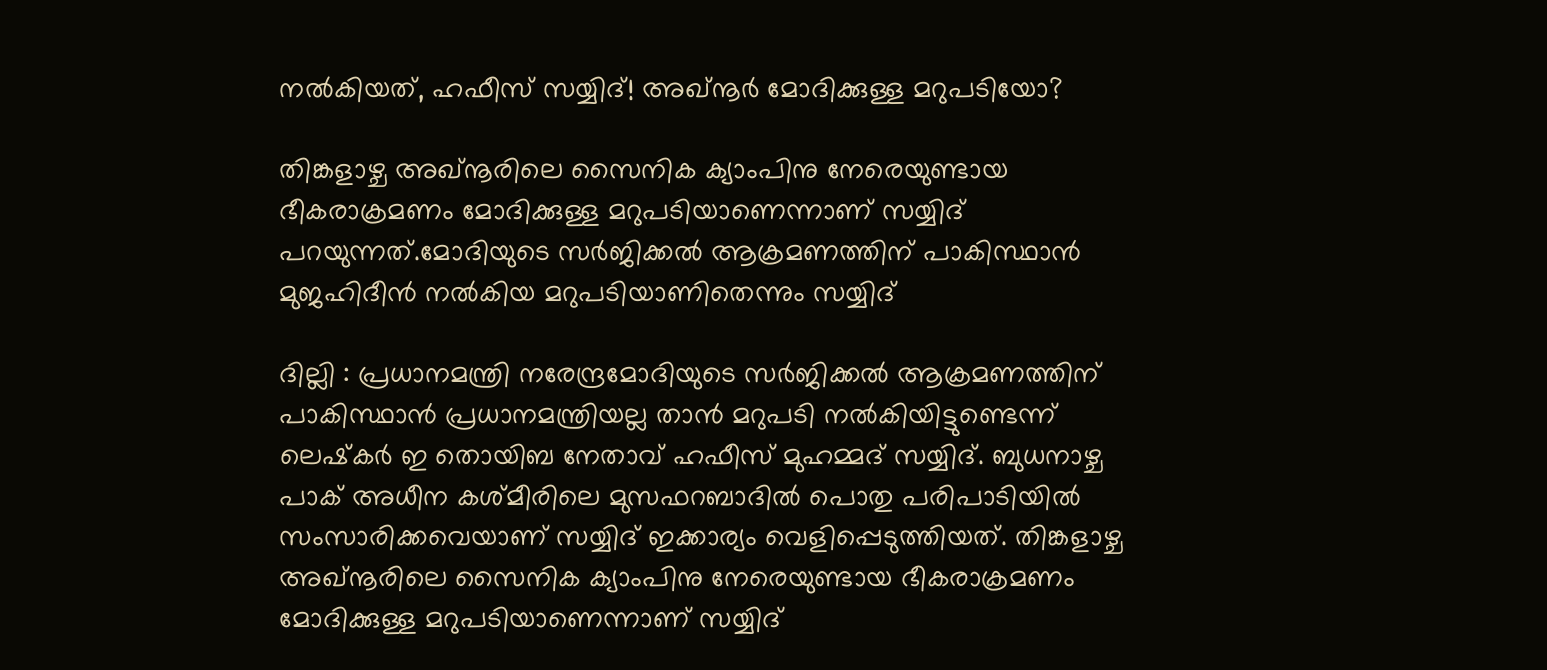നല്‍കിയത്, ഹഫീസ് സയ്യിദ്! അഖ്‌നൂര്‍ മോദിക്കുള്ള മറുപടിയോ?

തിങ്കളാഴ്ച അഖ്‌നൂരിലെ സൈനിക ക്യാംപിനു നേരെയുണ്ടായ ഭീകരാക്രമണം മോദിക്കുള്ള മറുപടിയാണെന്നാണ് സയ്യിദ് പറയുന്നത്.മോദിയുടെ സര്‍ജിക്കല്‍ ആക്രമണത്തിന് പാകിസ്ഥാന്‍ മുജഹിദീന്‍ നല്‍കിയ മറുപടിയാണിതെന്നും സയ്യിദ്

ദില്ലി : പ്രധാനമന്ത്രി നരേന്ദ്രമോദിയുടെ സര്‍ജിക്കല്‍ ആക്രമണത്തിന് പാകിസ്ഥാന്‍ പ്രധാനമന്ത്രിയല്ല താന്‍ മറുപടി നല്‍കിയിട്ടുണ്ടെന്ന് ലെഷ്‌കര്‍ ഇ തൊയിബ നേതാവ് ഹഫീസ് മുഹമ്മദ് സയ്യിദ്. ബുധനാഴ്ച പാക് അധീന കശ്മീരിലെ മുസഫറബാദില്‍ പൊതു പരിപാടിയില്‍ സംസാരിക്കവെയാണ് സയ്യിദ് ഇക്കാര്യം വെളിപ്പെടുത്തിയത്. തിങ്കളാഴ്ച അഖ്‌നൂരിലെ സൈനിക ക്യാംപിനു നേരെയുണ്ടായ ഭീകരാക്രമണം മോദിക്കുള്ള മറുപടിയാണെന്നാണ് സയ്യിദ്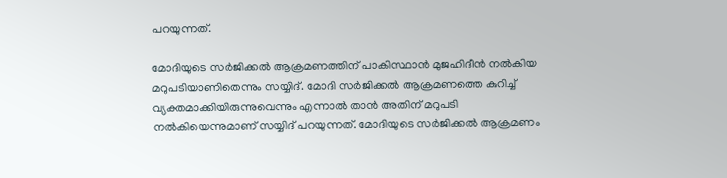പറയുന്നത്.

മോദിയുടെ സര്‍ജിക്കല്‍ ആക്രമണത്തിന് പാകിസ്ഥാന്‍ മുജഹിദീന്‍ നല്‍കിയ മറുപടിയാണിതെന്നും സയ്യിദ്. മോദി സര്‍ജിക്കല്‍ ആക്രമണത്തെ കുറിച്ച് വ്യക്തമാക്കിയിരുന്നുവെന്നും എന്നാല്‍ താന്‍ അതിന് മറുപടി നല്‍കിയെന്നുമാണ് സയ്യിദ് പറയുന്നത്. മോദിയുടെ സര്‍ജിക്കല്‍ ആക്രമണം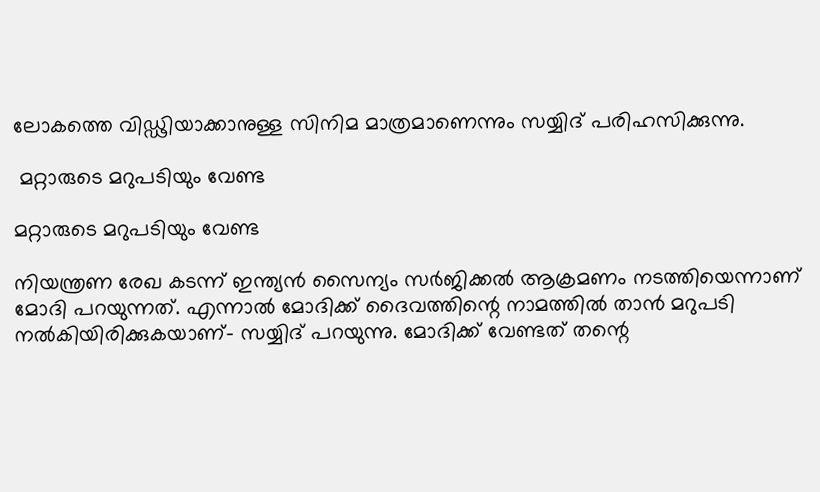ലോകത്തെ വിഡ്ഢിയാക്കാനുള്ള സിനിമ മാത്രമാണെന്നും സയ്യിദ് പരിഹസിക്കുന്നു.

 മറ്റാരുടെ മറുപടിയും വേണ്ട

മറ്റാരുടെ മറുപടിയും വേണ്ട

നിയന്ത്രണ രേഖ കടന്ന് ഇന്ത്യന്‍ സൈന്യം സര്‍ജിക്കല്‍ ആക്രമണം നടത്തിയെന്നാണ് മോദി പറയുന്നത്. എന്നാല്‍ മോദിക്ക് ദൈവത്തിന്റെ നാമത്തില്‍ താന്‍ മറുപടി നല്‍കിയിരിക്കുകയാണ്- സയ്യിദ് പറയുന്നു. മോദിക്ക് വേണ്ടത് തന്റെ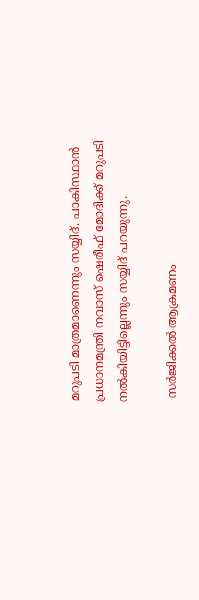മറുപടി മാത്രമാണെന്നും സയ്യിദ്. പാകിസ്ഥാന്‍ പ്രധാനമന്ത്രി നവാസ് ഷെരീഫ് മോദിക്ക് മറുപടി നല്‍കിയിട്ടില്ലെന്നും സയ്യിദ് പറയുന്നു.

 സര്‍ജിക്കല്‍ ആക്രമണം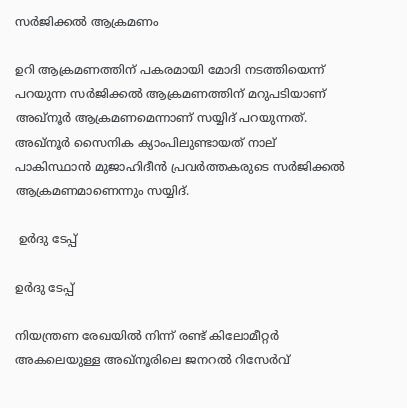സര്‍ജിക്കല്‍ ആക്രമണം

ഉറി ആക്രമണത്തിന് പകരമായി മോദി നടത്തിയെന്ന് പറയുന്ന സര്‍ജിക്കല്‍ ആക്രമണത്തിന് മറുപടിയാണ് അഖ്‌നൂര്‍ ആക്രമണമെന്നാണ് സയ്യിദ് പറയുന്നത്. അഖ്‌നൂര്‍ സൈനിക ക്യാംപിലുണ്ടായത് നാല് പാകിസ്ഥാന്‍ മുജാഹിദീന്‍ പ്രവര്‍ത്തകരുടെ സര്‍ജിക്കല്‍ ആക്രമണമാണെന്നും സയ്യിദ്.

 ഉര്‍ദു ടേപ്പ്

ഉര്‍ദു ടേപ്പ്

നിയന്ത്രണ രേഖയില്‍ നിന്ന് രണ്ട് കിലോമീറ്റര്‍ അകലെയുള്ള അഖ്‌നൂരിലെ ജനറല്‍ റിസേര്‍വ്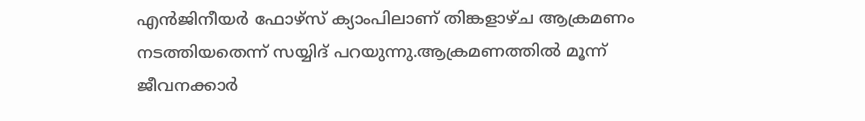എന്‍ജിനീയര്‍ ഫോഴ്‌സ് ക്യാംപിലാണ് തിങ്കളാഴ്ച ആക്രമണം നടത്തിയതെന്ന് സയ്യിദ് പറയുന്നു.ആക്രമണത്തില്‍ മൂന്ന് ജീവനക്കാര്‍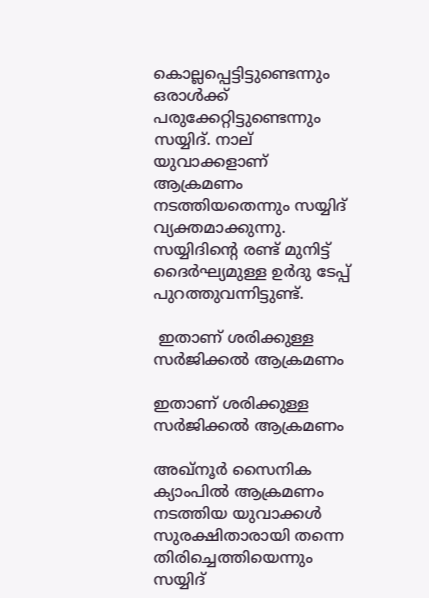കൊല്ലപ്പെട്ടിട്ടുണ്ടെന്നും ഒരാള്‍ക്ക് പരുക്കേറ്റിട്ടുണ്ടെന്നും സയ്യിദ്. നാല് യുവാക്കളാണ് ആക്രമണം നടത്തിയതെന്നും സയ്യിദ് വ്യക്തമാക്കുന്നു. സയ്യിദിന്റെ രണ്ട് മുനിട്ട് ദൈര്‍ഘ്യമുള്ള ഉര്‍ദു ടേപ്പ് പുറത്തുവന്നിട്ടുണ്ട്.

 ഇതാണ് ശരിക്കുള്ള സര്‍ജിക്കല്‍ ആക്രമണം

ഇതാണ് ശരിക്കുള്ള സര്‍ജിക്കല്‍ ആക്രമണം

അഖ്‌നൂര്‍ സൈനിക ക്യാംപില്‍ ആക്രമണം നടത്തിയ യുവാക്കള്‍ സുരക്ഷിതാരായി തന്നെ തിരിച്ചെത്തിയെന്നും സയ്യിദ്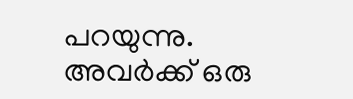പറയുന്നു. അവര്‍ക്ക് ഒരു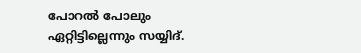പോറല്‍ പോലും ഏറ്റിട്ടില്ലെന്നും സയ്യിദ്.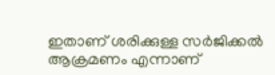ഇതാണ് ശരിക്കുള്ള സര്‍ജിക്കല്‍ ആക്രമണം എന്നാണ്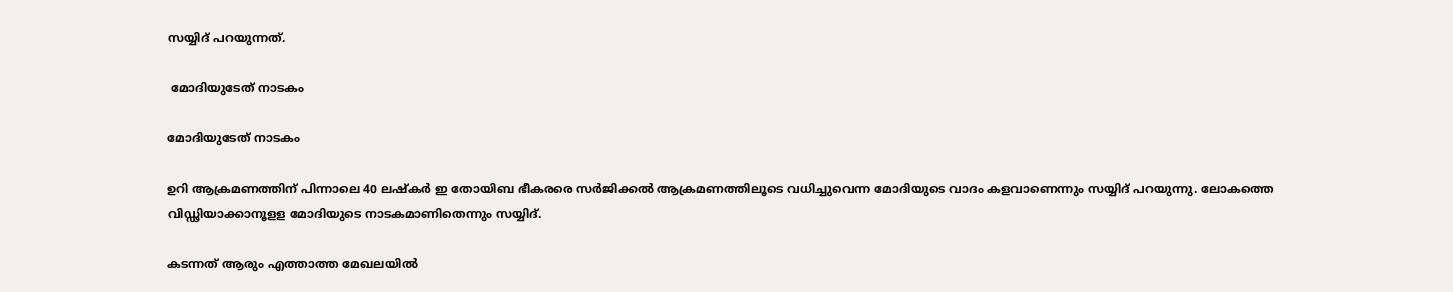സയ്യിദ് പറയുന്നത്.

 മോദിയുടേത് നാടകം

മോദിയുടേത് നാടകം

ഉറി ആക്രമണത്തിന് പിന്നാലെ 40 ലഷ്‌കര്‍ ഇ തോയിബ ഭീകരരെ സര്‍ജിക്കല്‍ ആക്രമണത്തിലൂടെ വധിച്ചുവെന്ന മോദിയുടെ വാദം കളവാണെന്നും സയ്യിദ് പറയുന്നു. ലോകത്തെ വിഡ്ഢിയാക്കാനൂളള മോദിയുടെ നാടകമാണിതെന്നും സയ്യിദ്.

കടന്നത് ആരും എത്താത്ത മേഖലയില്‍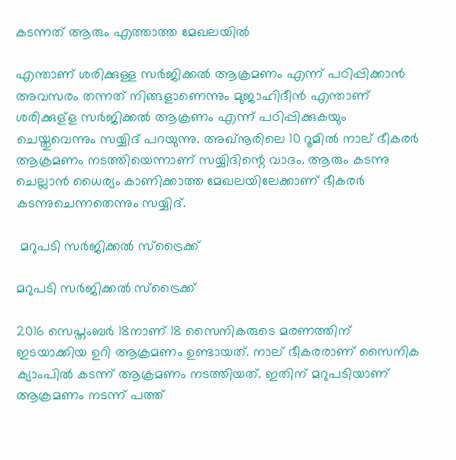കടന്നത് ആരും എത്താത്ത മേഖലയില്‍

എന്താണ് ശരിക്കുള്ള സര്‍ജിക്കല്‍ ആക്രമണം എന്ന് പഠിപ്പിക്കാന്‍ അവസരം തന്നത് നിങ്ങളാണെന്നും മുജാഹിദീന്‍ എന്താണ് ശരിക്കുള്‌ള സര്‍ജിക്കല്‍ ആക്രണം എന്ന് പഠിപ്പിക്കുകയും ചെയ്തുവെന്നും സയ്യിദ് പറയുന്നു. അഖ്‌നൂരിലെ 10 റൂമില്‍ നാല് ഭീകരര്‍ ആക്രമണം നടത്തിയെന്നാണ് സയ്യിദിന്റെ വാദം. ആരും കടന്നു ചെല്ലാന്‍ ധൈര്യം കാണിക്കാത്ത മേഖലയിലേക്കാണ് ഭീകരര്‍ കടന്നുചെന്നതെന്നും സയ്യിദ്.

 മറുപടി സര്‍ജിക്കല്‍ സ്ട്രൈക്ക്

മറുപടി സര്‍ജിക്കല്‍ സ്ട്രൈക്ക്

2016 സെപ്തംബര്‍ 18നാണ് 18 സൈനികരുടെ മരണത്തിന് ഇടയാക്കിയ ഉറി ആക്രമണം ഉണ്ടായത്. നാല് ഭീകരരാണ് സൈനിക ക്യാംപില്‍ കടന്ന് ആക്രമണം നടത്തിയത്. ഇതിന് മറുപടിയാണ് ആക്രമണം നടന്ന് പത്ത്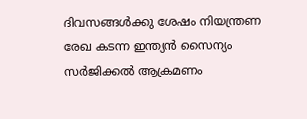ദിവസങ്ങള്‍ക്കു ശേഷം നിയന്ത്രണ രേഖ കടന്ന ഇന്ത്യന്‍ സൈന്യം സര്‍ജിക്കല്‍ ആക്രമണം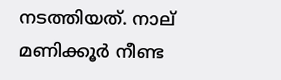നടത്തിയത്. നാല് മണിക്കൂര്‍ നീണ്ട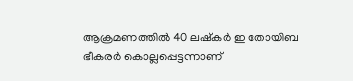ആക്രമണത്തില്‍ 40 ലഷ്കര്‍ ഇ തോയിബ ഭീകരര്‍ കൊല്ലപ്പെട്ടന്നാണ്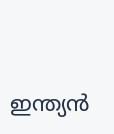ഇന്ത്യന്‍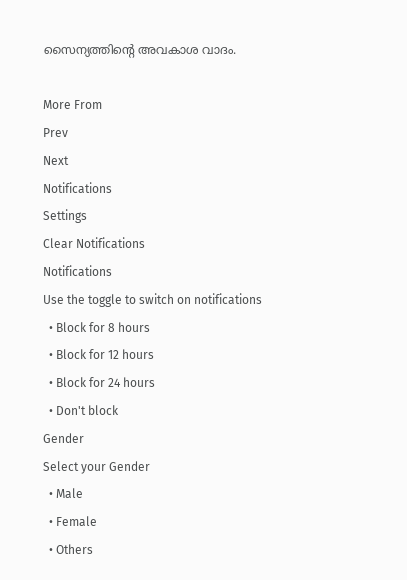സൈന്യത്തിന്‍റെ അവകാശ വാദം.

More From
Prev
Next
Notifications
Settings
Clear Notifications
Notifications
Use the toggle to switch on notifications
  • Block for 8 hours
  • Block for 12 hours
  • Block for 24 hours
  • Don't block
Gender
Select your Gender
  • Male
  • Female
  • Others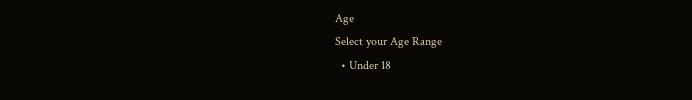Age
Select your Age Range
  • Under 18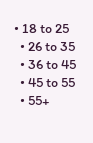• 18 to 25
  • 26 to 35
  • 36 to 45
  • 45 to 55
  • 55+